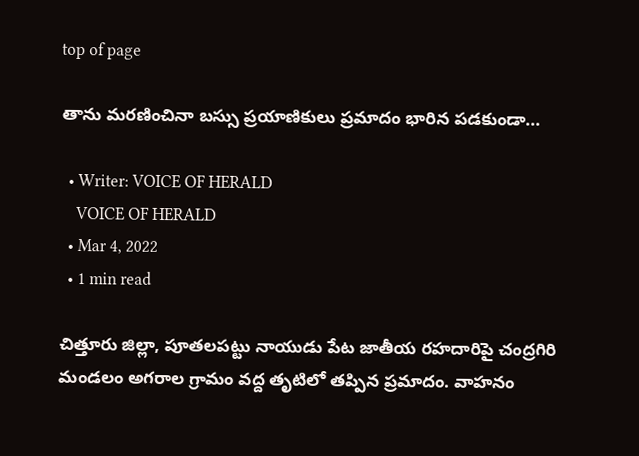top of page

తాను మరణించినా బస్సు ప్రయాణికులు ప్రమాదం భారిన పడకుండా...

  • Writer: VOICE OF HERALD
    VOICE OF HERALD
  • Mar 4, 2022
  • 1 min read

చిత్తూరు జిల్లా, పూతలపట్టు నాయుడు పేట జాతీయ రహదారిపై చంద్రగిరి మండలం అగరాల గ్రామం వద్ద తృటిలో తప్పిన ప్రమాదం. వాహనం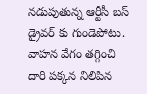నడుపుతున్న ఆర్టీసీ బస్ డ్రైవర్ కు గుండెపోటు. వాహన వేగం తగ్గించి దారి పక్కన నిలిపిన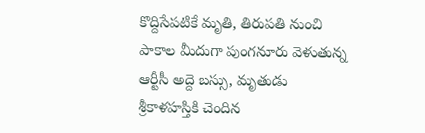కొద్దిసేపటికే మృతి, తిరుపతి నుంచి పాకాల మీదుగా పుంగనూరు వెళుతున్న ఆర్టీసీ అద్దె బస్సు, మృతుడు శ్రీకాళహస్తికి చెందిన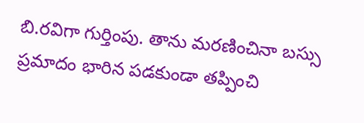బి.రవిగా గుర్తింపు. తాను మరణించినా బస్సు ప్రమాదం భారిన పడకుండా తప్పించి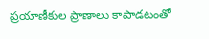ప్రయాణీకుల ప్రాణాలు కాపాడటంతో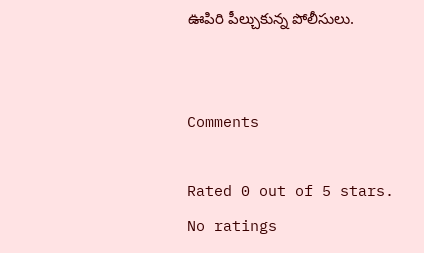ఊపిరి పీల్చుకున్న పోలీసులు.


Comments

Rated 0 out of 5 stars.
No ratings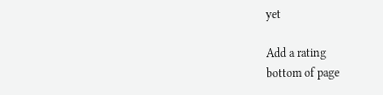yet

Add a rating
bottom of page